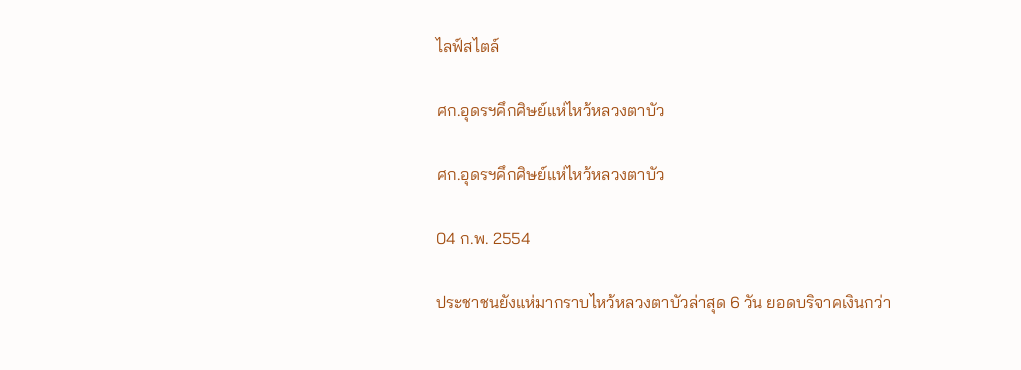ไลฟ์สไตล์

ศก.อุดรฯคึกศิษย์แห่ไหว้หลวงตาบัว

ศก.อุดรฯคึกศิษย์แห่ไหว้หลวงตาบัว

04 ก.พ. 2554

ประชาชนยังแห่มากราบไหว้หลวงตาบัวล่าสุด 6 วัน ยอดบริจาคเงินกว่า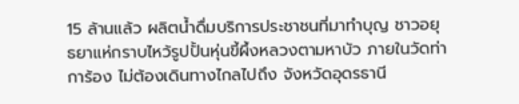15 ล้านแล้ว ผลิตน้ำดื่มบริการประชาชนที่มาทำบุญ ชาวอยุธยาแห่กราบไหว้รูปปั้นหุ่นขี้ผึ้งหลวงตามหาบัว ภายในวัดท่าการ้อง ไม่ต้องเดินทางไกลไปถึง จังหวัดอุดรธานี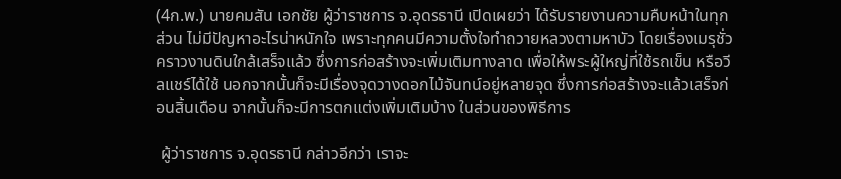(4ก.พ.) นายคมสัน เอกชัย ผู้ว่าราชการ จ.อุดรธานี เปิดเผยว่า ได้รับรายงานความคืบหน้าในทุกส่วน ไม่มีปัญหาอะไรน่าหนักใจ เพราะทุกคนมีความตั้งใจทำถวายหลวงตามหาบัว โดยเรื่องเมรุชั่วคราวงานดินใกล้เสร็จแล้ว ซึ่งการก่อสร้างจะเพิ่มเติมทางลาด เพื่อให้พระผู้ใหญ่ที่ใช้รถเข็น หรือวีลแชร์ได้ใช้ นอกจากนั้นก็จะมีเรื่องจุดวางดอกไม้จันทน์อยู่หลายจุด ซึ่งการก่อสร้างจะแล้วเสร็จก่อนสิ้นเดือน จากนั้นก็จะมีการตกแต่งเพิ่มเติมบ้าง ในส่วนของพิธีการ

 ผู้ว่าราชการ จ.อุดรธานี กล่าวอีกว่า เราจะ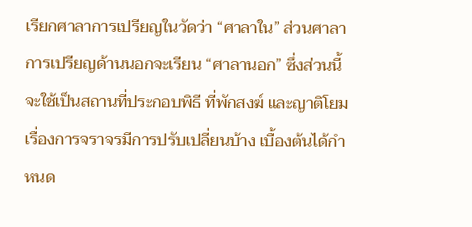เรียกศาลาการเปรียญในวัดว่า “ศาลาใน” ส่วนศาลาการเปรียญด้านนอกจะเรียน “ศาลานอก” ซึ่งส่วนนี้จะใช้เป็นสถานที่ประกอบพิธี ที่พักสงฆ์ และญาติโยม เรื่องการจราจรมีการปรับเปลี่ยนบ้าง เบื้องต้นได้กำหนด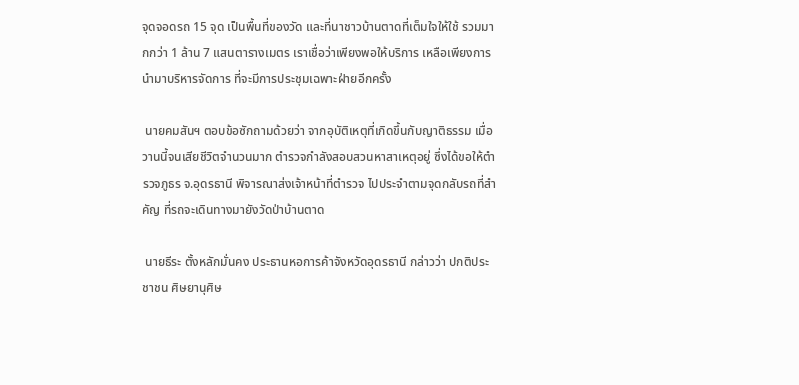จุดจอดรถ 15 จุด เป็นพื้นที่ของวัด และที่นาชาวบ้านตาดที่เต็มใจให้ใช้ รวมมากกว่า 1 ล้าน 7 แสนตารางเมตร เราเชื่อว่าเพียงพอให้บริการ เหลือเพียงการนำมาบริหารจัดการ ที่จะมีการประชุมเฉพาะฝ่ายอีกครั้ง

 นายคมสันฯ ตอบข้อซักถามด้วยว่า จากอุบัติเหตุที่เกิดขึ้นกับญาติธรรม เมื่อวานนี้จนเสียชีวิตจำนวนมาก ตำรวจกำลังสอบสวนหาสาเหตุอยู่ ซึ่งได้ขอให้ตำรวจภูธร จ.อุดรธานี พิจารณาส่งเจ้าหน้าที่ตำรวจ ไปประจำตามจุดกลับรถที่สำคัญ ที่รถจะเดินทางมายังวัดป่าบ้านตาด

 นายธีระ ตั้งหลักมั่นคง ประธานหอการค้าจังหวัดอุดรธานี กล่าวว่า ปกติประชาชน ศิษยานุศิษ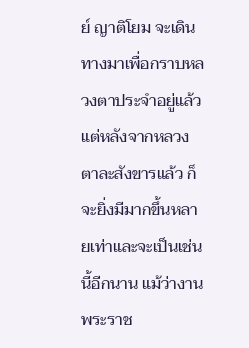ย์ ญาติโยม จะเดินทางมาเพื่อกราบหลวงตาประจำอยู่แล้ว แต่หลังจากหลวงตาละสังขารแล้ว ก็จะยิ่งมีมากขึ้นหลายเท่าและจะเป็นเช่นนี้อีกนาน แม้ว่างานพระราช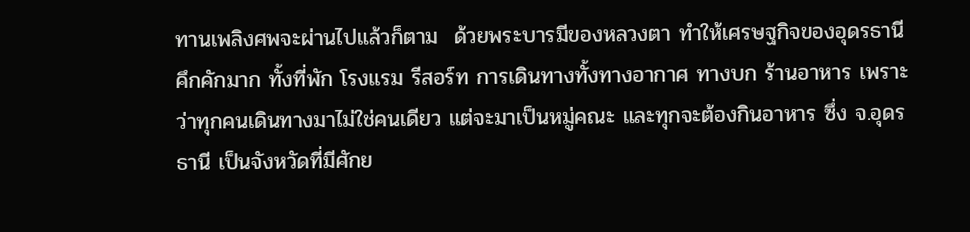ทานเพลิงศพจะผ่านไปแล้วก็ตาม  ด้วยพระบารมีของหลวงตา ทำให้เศรษฐกิจของอุดรธานีคึกคักมาก ทั้งที่พัก โรงแรม รีสอร์ท การเดินทางทั้งทางอากาศ ทางบก ร้านอาหาร เพราะว่าทุกคนเดินทางมาไม่ใช่คนเดียว แต่จะมาเป็นหมู่คณะ และทุกจะต้องกินอาหาร ซึ่ง จ.อุดรธานี เป็นจังหวัดที่มีศักย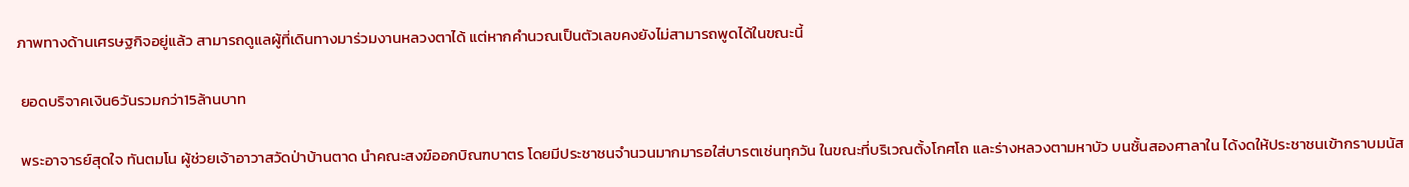ภาพทางด้านเศรษฐกิจอยู่แล้ว สามารถดูแลผู้ที่เดินทางมาร่วมงานหลวงตาได้ แต่หากคำนวณเป็นตัวเลขคงยังไม่สามารถพูดได้ในขณะนี้

 ยอดบริจาคเงิน6วันรวมกว่า15ล้านบาท

 พระอาจารย์สุดใจ ทันตมโน ผู้ช่วยเจ้าอาวาสวัดป่าบ้านตาด นำคณะสงฆ์ออกบิณฑบาตร โดยมีประชาชนจำนวนมากมารอใส่บารตเช่นทุกวัน ในขณะที่บริเวณตั้งโกศโถ และร่างหลวงตามหาบัว บนชั้นสองศาลาใน ได้งดให้ประชาชนเข้ากราบมนัส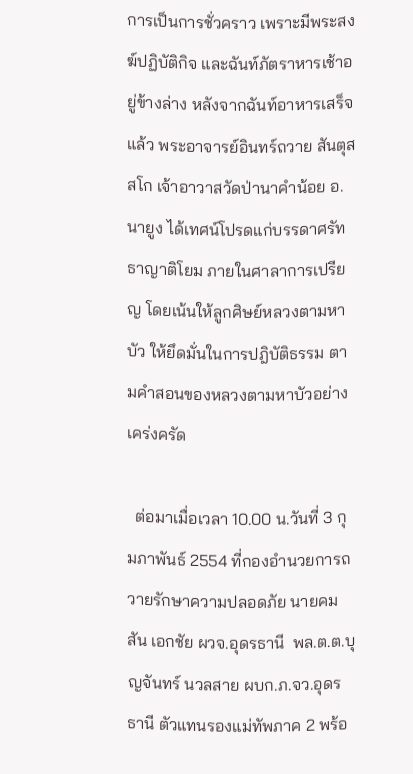การเป็นการชั่วคราว เพราะมีพระสงฆ์ปฏิบัติกิจ และฉันท์ภัตราหารเช้าอยู่ข้างล่าง หลังจากฉันท์อาหารเสร็จแล้ว พระอาจารย์อินทร์ถวาย สันตุสสโก เจ้าอาวาสวัดป่านาคำน้อย อ.นายูง ได้เทศน์โปรดแก่บรรดาศรัทธาญาติโยม ภายในศาลาการเปรียญ โดยเน้นให้ลูกศิษย์หลวงตามหาบัว ให้ยึดมั่นในการปฎิบัติธรรม ตามคำสอนของหลวงตามหาบัวอย่างเคร่งครัด

  ต่อมาเมื่อเวลา 10.00 น.วันที่ 3 กุมภาพันธ์ 2554 ที่กองอำนวยการถวายรักษาความปลอดภัย นายคมสัน เอกชัย ผวจ.อุดรธานี  พล.ต.ต.บุญจันทร์ นวลสาย ผบก.ภ.จว.อุดรธานี ตัวแทนรองแม่ทัพภาค 2 พร้อ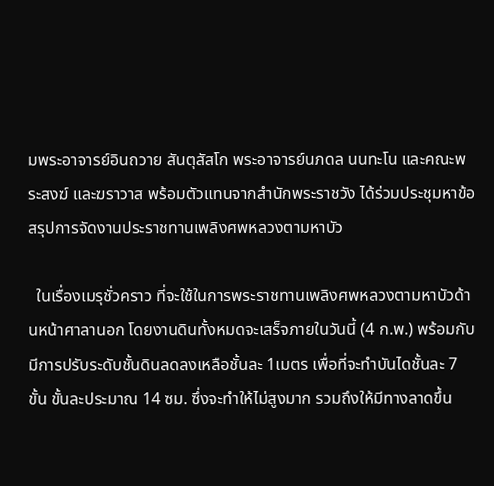มพระอาจารย์อินถวาย สันตุสัสโก พระอาจารย์นภดล นนทะโน และคณะพระสงฆ์ และฆราวาส พร้อมตัวแทนจากสำนักพระราชวัง ได้ร่วมประชุมหาข้อสรุปการจัดงานประราชทานเพลิงศพหลวงตามหาบัว

  ในเรื่องเมรุชั่วคราว ที่จะใช้ในการพระราชทานเพลิงศพหลวงตามหาบัวด้านหน้าศาลานอก โดยงานดินทั้งหมดจะเสร็จภายในวันนี้ (4 ก.พ.) พร้อมกับมีการปรับระดับชั้นดินลดลงเหลือชั้นละ 1เมตร เพื่อที่จะทำบันไดชั้นละ 7 ขั้น ขั้นละประมาณ 14 ซม. ซึ่งจะทำให้ไม่สูงมาก รวมถึงให้มีทางลาดขึ้น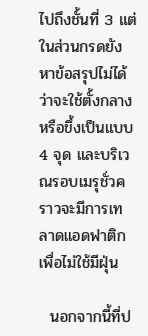ไปถึงชั้นที่ 3 แต่ในส่วนกรดยังหาข้อสรุปไม่ได้ว่าจะใช้ตั้งกลาง หรือขึ้งเป็นแบบ 4 จุด และบริเวณรอบเมรุชั่วคราวจะมีการเทลาดแอดฟาติกเพื่อไม่ใช้มีฝุ่น

  นอกจากนี้ที่ป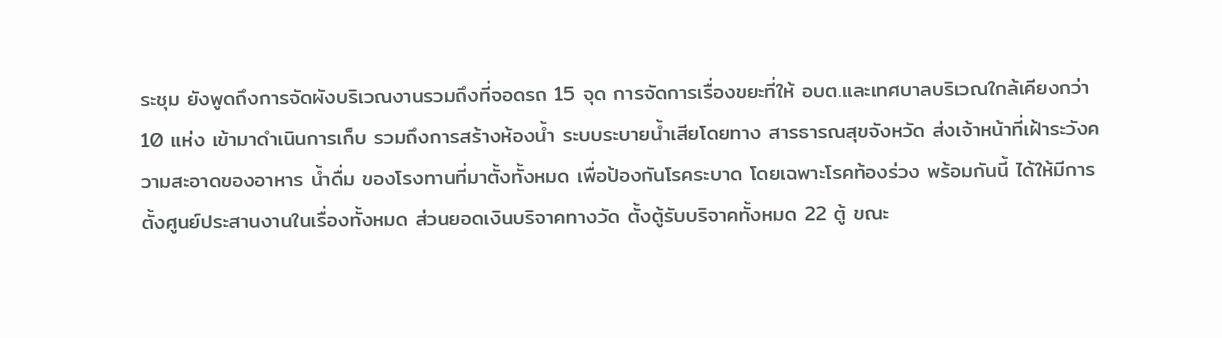ระชุม ยังพูดถึงการจัดผังบริเวณงานรวมถึงที่จอดรถ 15 จุด การจัดการเรื่องขยะที่ให้ อบต.และเทศบาลบริเวณใกล้เคียงกว่า 10 แห่ง เข้ามาดำเนินการเก็บ รวมถึงการสร้างห้องน้ำ ระบบระบายน้ำเสียโดยทาง สารธารณสุขจังหวัด ส่งเจ้าหน้าที่เฝ้าระวังความสะอาดของอาหาร น้ำดื่ม ของโรงทานที่มาตั้งทั้งหมด เพื่อป้องกันโรคระบาด โดยเฉพาะโรคท้องร่วง พร้อมกันนี้ ได้ให้มีการตั้งศูนย์ประสานงานในเรื่องทั้งหมด ส่วนยอดเงินบริจาคทางวัด ตั้งตู้รับบริจาคทั้งหมด 22 ตู้ ขณะ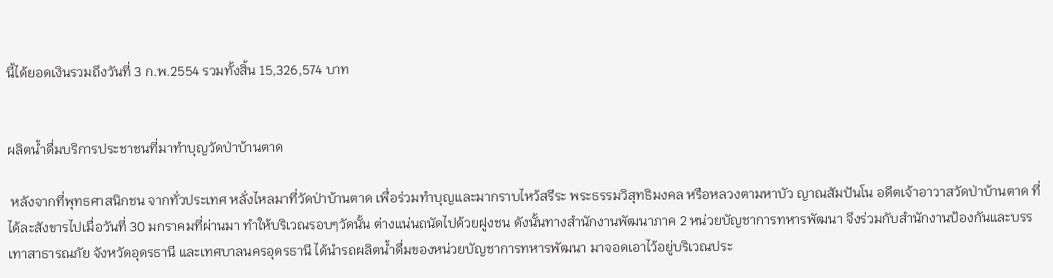นี้ได้ยอดเงินรวมถึงวันที่ 3 ก.พ.2554 รวมทั้งสิ้น 15,326,574 บาท


ผลิตน้ำดื่มบริการประชาชนที่มาทำบุญวัดป่าบ้านตาด

 หลังจากที่พุทธศาสนิกชน จากทั่วประเทศ หลั่งไหลมาที่วัดป่าบ้านตาด เพื่อร่วมทำบุญและมากราบไหว้สรีระ พระธรรมวิสุทธิมงคล หรือหลวงตามหาบัว ญาณสัมปันโน อดีตเจ้าอาวาสวัดป่าบ้านตาด ที่ได้ละสังขารไปเมื่อวันที่ 30 มกราคมที่ผ่านมา ทำให้บริเวณรอบๆวัดนั้น ต่างแน่นถนัดไปด้วยฝูงชน ดังนั้นทางสำนักงานพัฒนาภาค 2 หน่วยบัญชาการทหารพัฒนา จึงร่วมกับสำนักงานป้องกันและบรรเทาสาธารณภัย จังหวัดอุดรธานี และเทศบาลนครอุดรธานี ได้นำรถผลิตน้ำดื่มของหน่วยบัญชาการทหารพัฒนา มาจอดเอาไว้อยู่บริเวณประ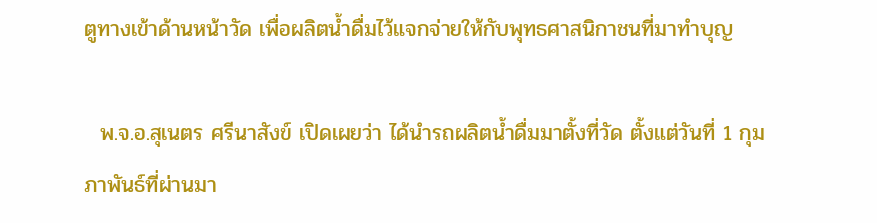ตูทางเข้าด้านหน้าวัด เพื่อผลิตน้ำดื่มไว้แจกจ่ายให้กับพุทธศาสนิกาชนที่มาทำบุญ

  พ.จ.อ.สุเนตร ศรีนาสังข์ เปิดเผยว่า ได้นำรถผลิตน้ำดื่มมาตั้งที่วัด ตั้งแต่วันที่ 1 กุมภาพันธ์ที่ผ่านมา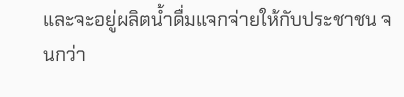และจะอยู่ผลิตน้ำดื่มแจกจ่ายให้กับประชาชน จนกว่า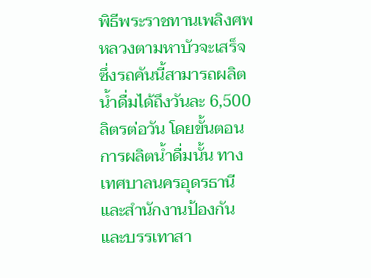พิธีพระราชทานเพลิงศพหลวงตามหาบัวจะเสร็จ ซึ่งรถคันนี้สามารถผลิตน้ำดื่มได้ถึงวันละ 6,500 ลิตรต่อวัน โดยขั้นตอนการผลิตน้ำดื่มนั้น ทางเทศบาลนครอุดรธานี และสำนักงานป้องกันและบรรเทาสา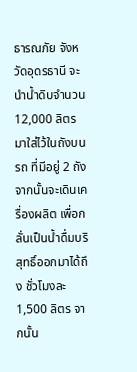ธารณภัย จังหวัดอุดรธานี จะนำน้ำดิบจำนวน 12,000 ลิตร มาใส่ไว้ในถังบนรถ ที่มีอยู่ 2 ถัง จากนั้นจะเดินเครื่องผลิต เพื่อกลั่นเป็นน้ำดื่มบริสุทธิ์ออกมาได้ถึง ชั่วโมงละ 1,500 ลิตร จากนั้น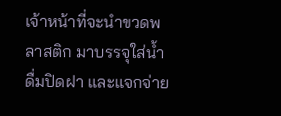เจ้าหน้าที่จะนำขวดพลาสติก มาบรรจุใส่น้ำดื่มปิดฝา และแจกจ่าย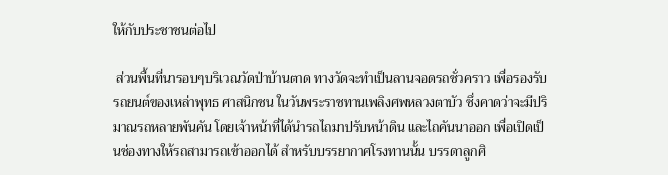ให้กับประชาชนต่อไป

 ส่วนพื้นที่นารอบๆบริเวณวัดป่าบ้านตาด ทางวัดจะทำเป็นลานจอดรถชั่วคราว เพื่อรองรับรถยนต์ของเหล่าพุทธ ศาสนิกชน ในวันพระราชทานเพลิงศพหลวงตาบัว ซึ่งคาดว่าจะมีปริมาณรถหลายพันคัน โดยเจ้าหน้าที่ได้นำรถไถมาปรับหน้าดิน และไถคันนาออก เพื่อเปิดเป็นช่องทางให้รถสามารถเข้าออกได้ สำหรับบรรยากาศโรงทานนั้น บรรดาลูกศิ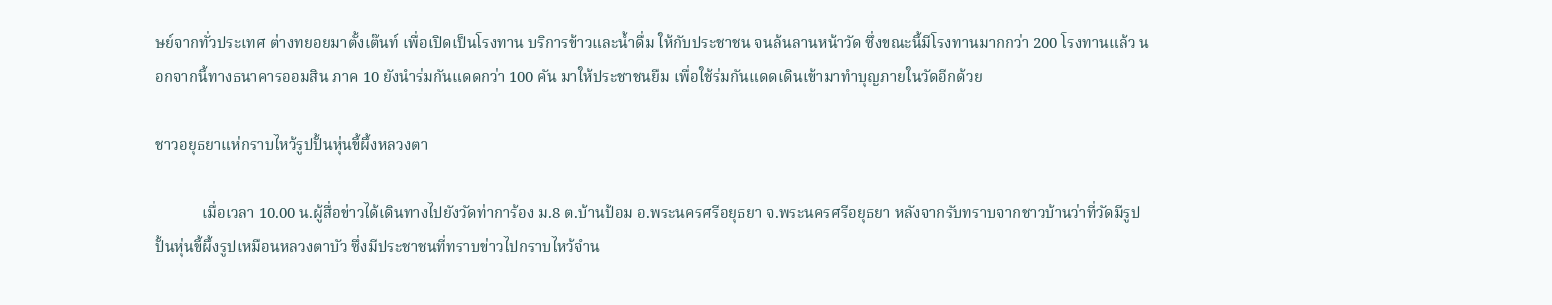ษย์จากทั่วประเทศ ต่างทยอยมาตั้งเต๊นท์ เพื่อเปิดเป็นโรงทาน บริการข้าวและน้ำดื่ม ให้กับประชาชน จนล้นลานหน้าวัด ซึ่งขณะนี้มีโรงทานมากกว่า 200 โรงทานแล้ว นอกจากนี้ทางธนาคารออมสิน ภาค 10 ยังนำร่มกันแดดกว่า 100 คัน มาให้ประชาชนยืม เพื่อใช้ร่มกันแดดเดินเข้ามาทำบุญภายในวัดอีกด้วย

ชาวอยุธยาแห่กราบไหว้รูปปั้นหุ่นขี้ผึ้งหลวงตา

            เมื่อเวลา 10.00 น.ผู้สื่อข่าวได้เดินทางไปยังวัดท่าการ้อง ม.8 ต.บ้านป้อม อ.พระนครศรีอยุธยา จ.พระนครศรีอยุธยา หลังจากรับทราบจากชาวบ้านว่าที่วัดมีรูปปั้นหุ่นขี้ผึ้งรูปเหมือนหลวงตาบัว ซึ่งมีประชาชนที่ทราบข่าวไปกราบไหว้จำน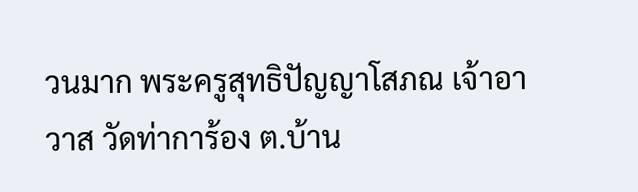วนมาก พระครูสุทธิปัญญาโสภณ เจ้าอาวาส วัดท่าการ้อง ต.บ้าน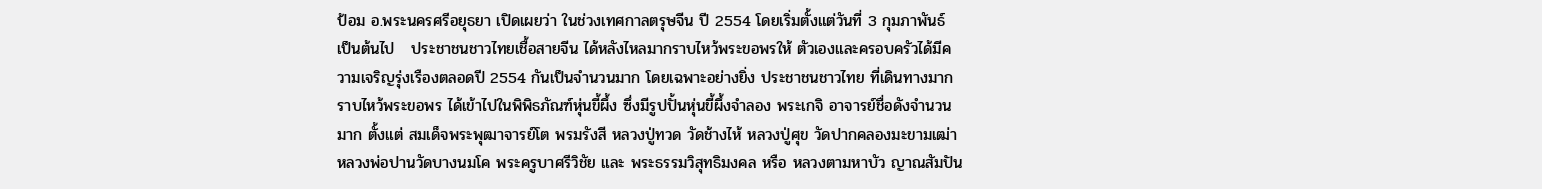ป้อม อ.พระนครศรีอยุธยา เปิดเผยว่า ในช่วงเทศกาลตรุษจีน ปี 2554 โดยเริ่มตั้งแต่วันที่ 3 กุมภาพันธ์ เป็นต้นไป   ประชาชนชาวไทยเชื้อสายจีน ได้หลังไหลมากราบไหว้พระขอพรให้ ตัวเองและครอบครัวได้มีความเจริญรุ่งเรืองตลอดปี 2554 กันเป็นจำนวนมาก โดยเฉพาะอย่างยิ่ง ประชาชนชาวไทย ที่เดินทางมากราบไหว้พระขอพร ได้เข้าไปในพิพิธภัณฑ์หุ่นขี้ผึ้ง ซึ่งมีรูปปั้นหุ่นขี้ผึ้งจำลอง พระเกจิ อาจารย์ชื่อดังจำนวนมาก ตั้งแต่ สมเด็จพระพุฒาจารย์โต พรมรังสี หลวงปู่ทวด วัดช้างไห้ หลวงปู่ศุข วัดปากคลองมะขามเฒ่า หลวงพ่อปานวัดบางนมโค พระครูบาศรีวิชัย และ พระธรรมวิสุทธิมงคล หรือ หลวงตามหาบัว ญาณสัมปัน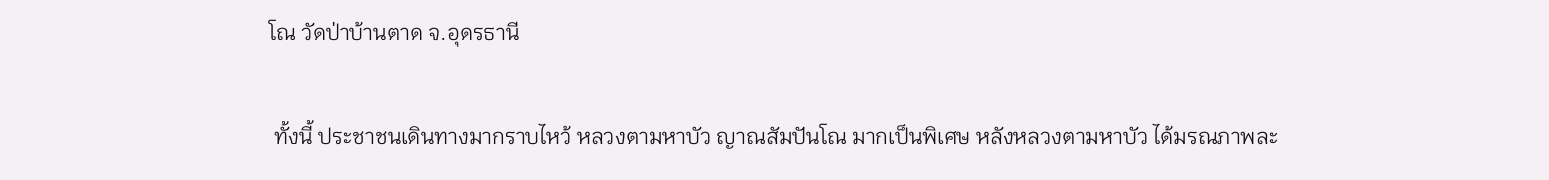โณ วัดป่าบ้านตาด จ.อุดรธานี

 ทั้งนี้ ประชาชนเดินทางมากราบไหว้ หลวงตามหาบัว ญาณสัมปันโณ มากเป็นพิเศษ หลังหลวงตามหาบัว ได้มรณภาพละ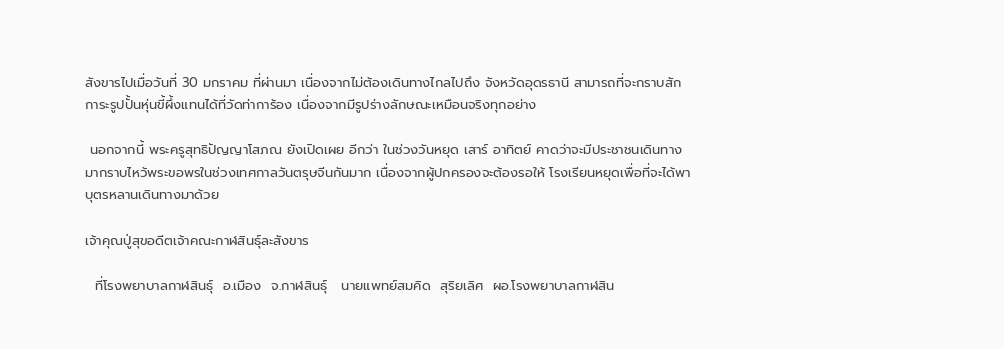สังขารไปเมื่อวันที่ 30 มกราคม ที่ผ่านมา เนื่องจากไม่ต้องเดินทางไกลไปถึง จังหวัดอุดรธานี สามารถที่จะกราบสักการะรูปปั้นหุ่นขี้ผึ้งแทนได้ที่วัดท่าการ้อง เนื่องจากมีรูปร่างลักษณะเหมือนจริงทุกอย่าง

 นอกจากนี้ พระครูสุทธิปัญญาโสภณ ยังเปิดเผย อีกว่า ในช่วงวันหยุด เสาร์ อาทิตย์ คาดว่าจะมีประชาชนเดินทางมากราบไหว้พระขอพรในช่วงเทศกาลวันตรุษจีนกันมาก เนื่องจากผู้ปกครองจะต้องรอให้ โรงเรียนหยุดเพื่อที่จะได้พาบุตรหลานเดินทางมาด้วย

เจ้าคุณปู่สุขอดีตเจ้าคณะกาฬสินธุ์ละสังขาร

  ที่โรงพยาบาลกาฬสินธุ์  อ.เมือง  จ.กาฬสินธุ์   นายแพทย์สมคิด  สุริยเลิศ  ผอ.โรงพยาบาลกาฬสิน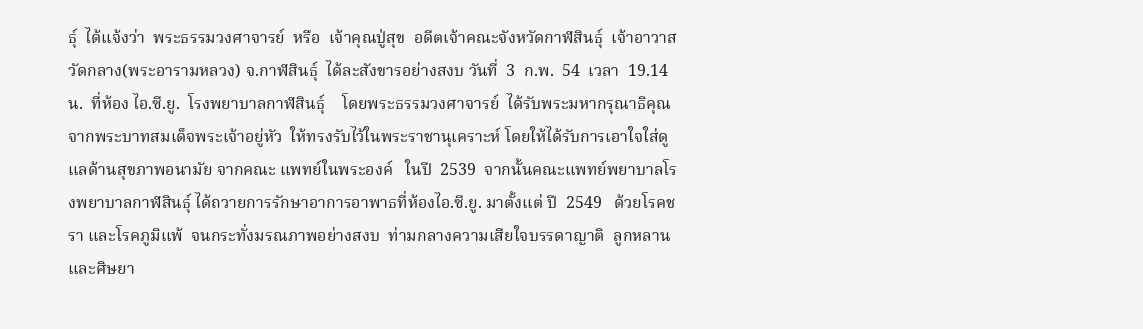ธุ์  ได้แจ้งว่า  พระธรรมวงศาจารย์  หรือ  เจ้าคุณปู่สุข  อดีตเจ้าคณะจังหวัดกาฬสินธุ์  เจ้าอาวาสวัดกลาง(พระอารามหลวง) จ.กาฬสินธุ์  ได้ละสังขารอย่างสงบ วันที่  3  ก.พ.  54  เวลา  19.14  น.  ที่ห้อง ไอ.ซี.ยู.  โรงพยาบาลกาฬสินธุ์    โดยพระธรรมวงศาจารย์  ได้รับพระมหากรุณาธิคุณ จากพระบาทสมเด็จพระเจ้าอยู่หัว  ให้ทรงรับไว้ในพระราชานุเคราะห์ โดยให้ได้รับการเอาใจใส่ดูแลด้านสุขภาพอนามัย จากคณะ แพทย์ในพระองค์   ในปี  2539  จากนั้นคณะแพทย์พยาบาลโรงพยาบาลกาฬสินธุ์ ได้ถวายการรักษาอาการอาพาธที่ห้องไอ.ซี.ยู. มาตั้งแต่ ปี  2549   ด้วยโรคชรา และโรคภูมิแพ้  จนกระทั่งมรณภาพอย่างสงบ  ท่ามกลางความเสียใจบรรดาญาติ  ลูกหลานและศิษยา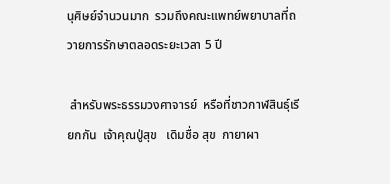นุศิษย์จำนวนมาก  รวมถึงคณะแพทย์พยาบาลที่ถวายการรักษาตลอดระยะเวลา 5 ปี

 สำหรับพระธรรมวงศาจารย์  หรือที่ชาวกาฬสินธุ์เรียกกัน  เจ้าคุณปู่สุข   เดิมชื่อ สุข  กายาผา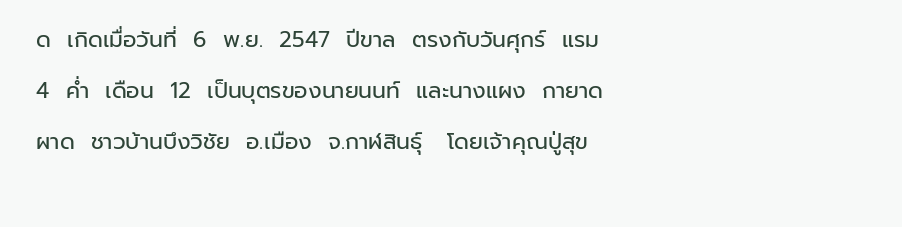ด  เกิดเมื่อวันที่  6  พ.ย.  2547  ปีขาล  ตรงกับวันศุกร์  แรม  4  ค่ำ  เดือน  12  เป็นบุตรของนายนนท์  และนางแผง  กายาดผาด  ชาวบ้านบึงวิชัย  อ.เมือง  จ.กาฬสินธุ์   โดยเจ้าคุณปู่สุข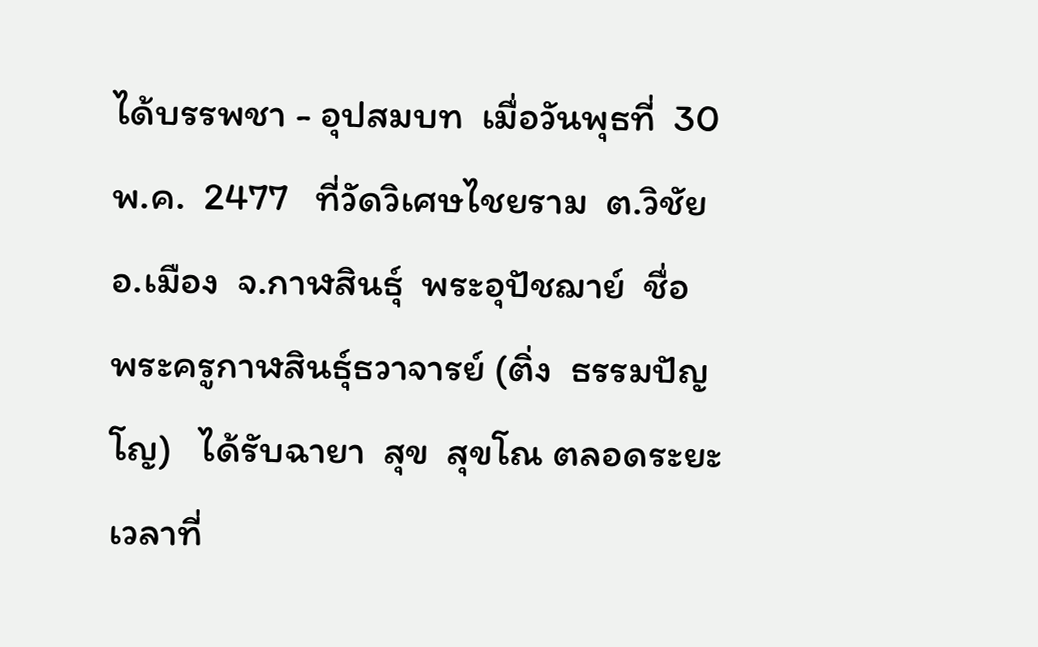ได้บรรพชา - อุปสมบท  เมื่อวันพุธที่  30  พ.ค.  2477   ที่วัดวิเศษไชยราม  ต.วิชัย  อ.เมือง  จ.กาฬสินธุ์  พระอุปัชฌาย์  ชื่อ  พระครูกาฬสินธุ์ธวาจารย์ (ติ่ง  ธรรมปัญโญ)   ได้รับฉายา  สุข  สุขโณ ตลอดระยะเวลาที่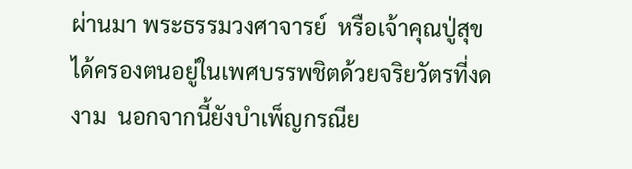ผ่านมา พระธรรมวงศาจารย์  หรือเจ้าคุณปู่สุข  ได้ครองตนอยู่ในเพศบรรพชิตด้วยจริยวัตรที่งดงาม  นอกจากนี้ยังบำเพ็ญกรณีย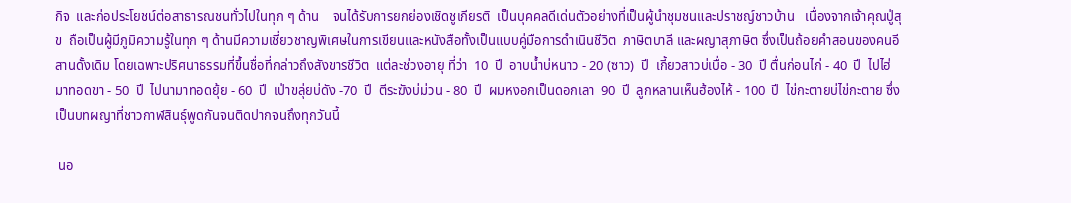กิจ  และก่อประโยชน์ต่อสาธารณชนทั่วไปในทุก ๆ ด้าน    จนได้รับการยกย่องเชิดชูเกียรติ  เป็นบุคคลดีเด่นตัวอย่างที่เป็นผู้นำชุมชนและปราชญ์ชาวบ้าน   เนื่องจากเจ้าคุณปู่สุข  ถือเป็นผู้มีภูมิความรู้ในทุก ๆ ด้านมีความเชี่ยวชาญพิเศษในการเขียนและหนังสือทั้งเป็นแบบคู่มือการดำเนินชีวิต  ภาษิตบาลี และผญาสุภาษิต ซึ่งเป็นถ้อยคำสอนของคนอีสานดั้งเดิม โดยเฉพาะปริศนาธรรมที่ขึ้นชื่อที่กล่าวถึงสังขารชีวิต  แต่ละช่วงอายุ ที่ว่า  10  ปี  อาบน้ำบ่หนาว - 20 (ซาว)  ปี  เกี้ยวสาวบ่เบื่อ - 30  ปี ตื่นก่อนไก่ - 40  ปี  ไปไฮ่มาทอดขา - 50  ปี  ไปนามาทอดยุ้ย - 60  ปี  เป่าขลุ่ยบ่ดัง -70  ปี  ตีระฆังบ่ม่วน - 80  ปี  ผมหงอกเป็นดอกเลา  90  ปี  ลูกหลานเห็นฮ้องไห้ - 100  ปี  ไข่กะตายบ่ไข่กะตาย ซึ่งเป็นบทผญาที่ชาวกาฬสินธุ์พูดกันจนติดปากจนถึงทุกวันนี้

 นอ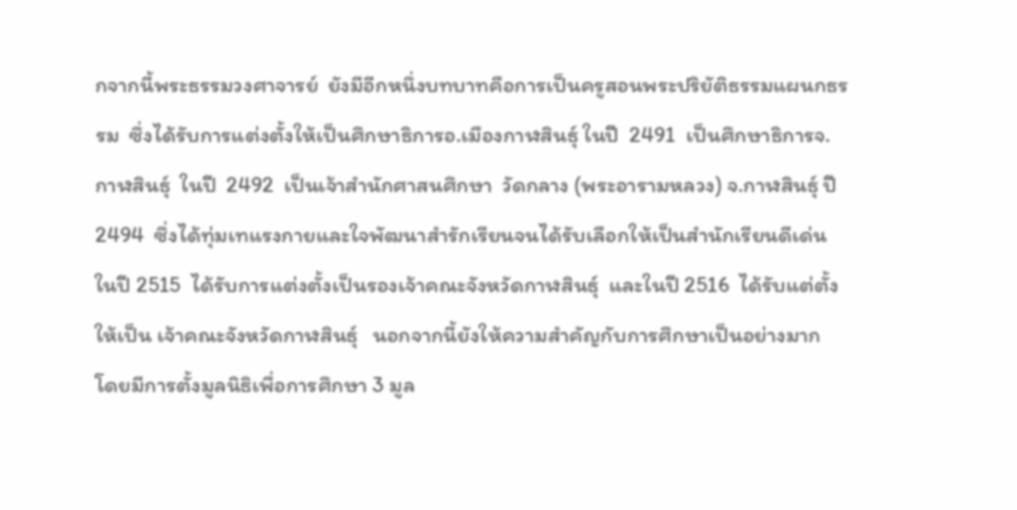กจากนี้พระธรรมวงศาจารย์  ยังมีอีกหนึ่งบทบาทคือการเป็นครูสอนพระปริยัติธรรมแผนกธรรม  ซึ่งได้รับการแต่งตั้งให้เป็นศึกษาธิการอ.เมืองกาฬสินธุ์ ในปี  2491  เป็นศึกษาธิการจ.กาฬสินธุ์  ในปี  2492  เป็นเจ้าสำนักศาสนศึกษา  วัดกลาง (พระอารามหลวง) จ.กาฬสินธุ์ ปี 2494  ซึ่งได้ทุ่มเทแรงกายและใจพัฒนาสำรักเรียนจนได้รับเลือกให้เป็นสำนักเรียนดีเด่น   ในปี 2515  ได้รับการแต่งตั้งเป็นรองเจ้าคณะจังหวัดกาฬสินธุ์  และในปี 2516  ได้รับแต่ตั้งให้เป็น เจ้าคณะจังหวัดกาฬสินธุ์   นอกจากนี้ยังให้ความสำคัญกับการศึกษาเป็นอย่างมาก  โดยมีการตั้งมูลนิธิเพื่อการศึกษา 3 มูล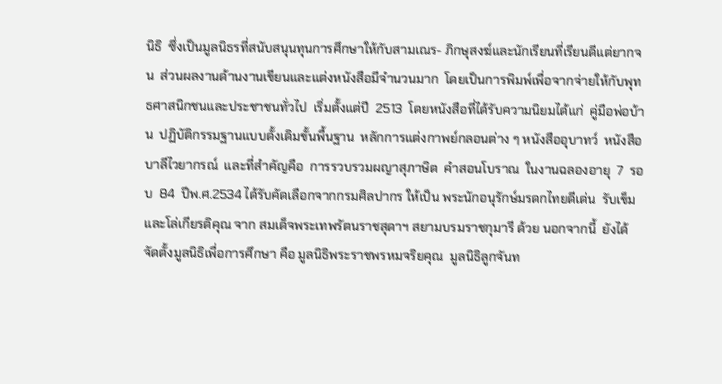นิธิ  ซึ่งเป็นมูลนิธรที่สนับสนุนทุนการศึกษาให้กับสามเณร- ภิกษุสงฆ์และนักเรียนที่เรียนดีแต่ยากจน  ส่วนผลงานด้านงานเขียนและแต่งหนังสือมีจำนวนมาก  โดยเป็นการพิมพ์เพื่อจากจ่ายให้กับพุทธศาสนิกชนและประชาชนทั่วไป  เริ่มตั้งแต่ปี  2513  โดยหนังสือที่ได้รับความนิยมได้แก่  คู่มือพ่อบ้าน  ปฏิบัติกรรมฐานแบบดั้งเดิมขั้นพื้นฐาน  หลักการแต่งกาพย์กลอนต่าง ๆ หนังสืออุบาทว์  หนังสือบาลีไวยากรณ์  และที่สำคัญคือ  การรวบรวมผญาสุภาษิต  คำสอนโบราณ  ในงานฉลองอายุ  7  รอบ  84  ปีพ.ศ.2534 ได้รับคัดเลือกจากกรมศิลปากร ให้เป็น พระนักอนุรักษ์มรดกไทยดีเด่น  รับเข็มและโล่เกียรติคุณ จาก สมเด็จพระเทพรัตนราชสุดาฯ สยามบรมราชกุมารี ด้วย นอกจากนี้  ยังได้จัดตั้งมูลนิธิเพื่อการศึกษา คือ มูลนิธิพระราชพรหมจริยคุณ  มูลนิธิลูกจันท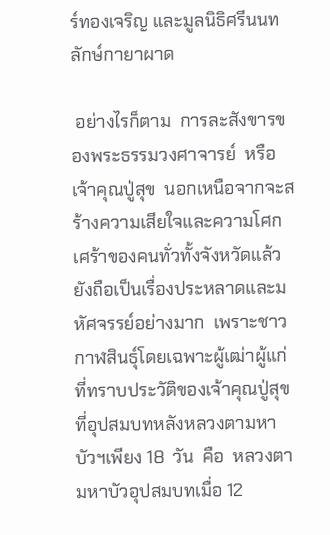ร์ทองเจริญ และมูลนิธิศรีนนทลักษ์กายาผาด

 อย่างไรก็ตาม  การละสังขารของพระธรรมวงศาจารย์  หรือเจ้าคุณปู่สุข  นอกเหนือจากจะสร้างความเสียใจและความโศกเศร้าของคนทั่วทั้งจังหวัดแล้ว  ยังถือเป็นเรื่องประหลาดและมหัศจรรย์อย่างมาก  เพราะชาวกาฬสินธุ์โดยเฉพาะผู้เฒ่าผู้แก่ที่ทราบประวัติของเจ้าคุณปู่สุขที่อุปสมบทหลังหลวงตามหาบัวฯเพียง 18  วัน  คือ  หลวงตามหาบัวอุปสมบทเมื่อ 12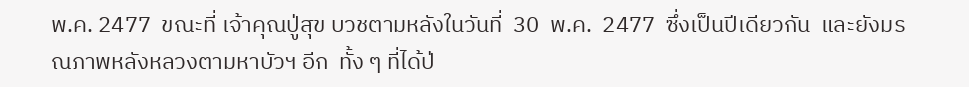พ.ค. 2477  ขณะที่ เจ้าคุณปู่สุข บวชตามหลังในวันที่  30  พ.ค.  2477  ซึ่งเป็นปีเดียวกัน  และยังมรณภาพหลังหลวงตามหาบัวฯ อีก  ทั้ง ๆ ที่ได้ป่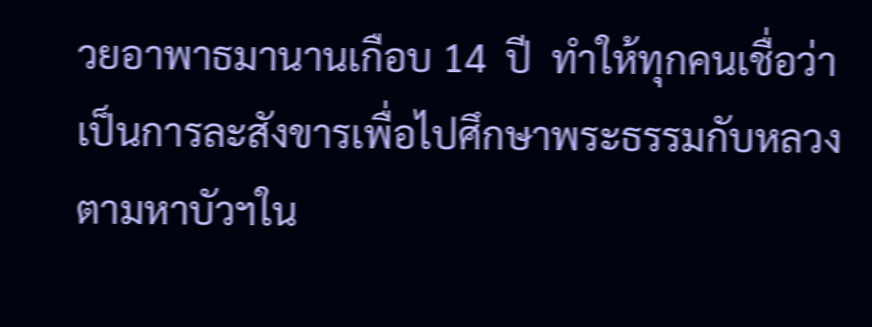วยอาพาธมานานเกือบ 14  ปี  ทำให้ทุกคนเชื่อว่าเป็นการละสังขารเพื่อไปศึกษาพระธรรมกับหลวงตามหาบัวฯใน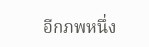อีกภพหนึ่ง